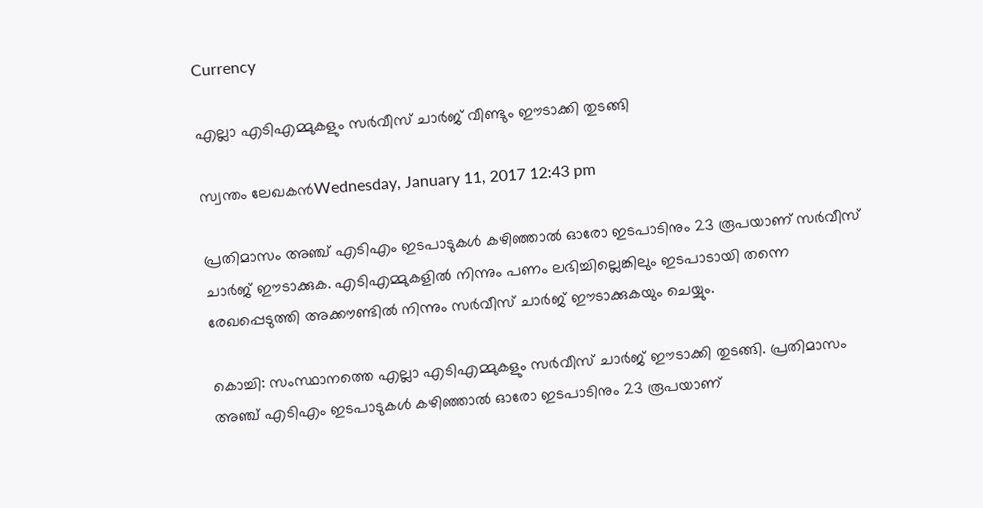Currency

എല്ലാ എടിഎമ്മുകളും സര്‍വീസ് ചാര്‍ജ് വീണ്ടും ഈടാക്കി തുടങ്ങി

സ്വന്തം ലേഖകന്‍Wednesday, January 11, 2017 12:43 pm

പ്രതിമാസം അഞ്ച് എടിഎം ഇടപാടുകള്‍ കഴിഞ്ഞാല്‍ ഓരോ ഇടപാടിനും 23 രൂപയാണ് സര്‍വീസ് ചാര്‍ജ് ഈടാക്കുക. എടിഎമ്മുകളില്‍ നിന്നും പണം ലഭിച്ചില്ലെങ്കിലും ഇടപാടായി തന്നെ രേഖപ്പെടുത്തി അക്കൗണ്ടില്‍ നിന്നും സര്‍വീസ് ചാര്‍ജ് ഈടാക്കുകയും ചെയ്യും.

കൊച്ചി: സംസ്ഥാനത്തെ എല്ലാ എടിഎമ്മുകളും സര്‍വീസ് ചാര്‍ജ് ഈടാക്കി തുടങ്ങി. പ്രതിമാസം അഞ്ച് എടിഎം ഇടപാടുകള്‍ കഴിഞ്ഞാല്‍ ഓരോ ഇടപാടിനും 23 രൂപയാണ്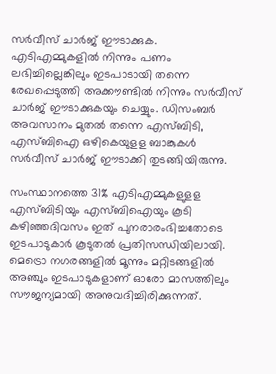സര്‍വീസ് ചാര്‍ജ് ഈടാക്കുക. എടിഎമ്മുകളില്‍ നിന്നും പണം ലഭിച്ചില്ലെങ്കിലും ഇടപാടായി തന്നെ രേഖപ്പെടുത്തി അക്കൗണ്ടില്‍ നിന്നും സര്‍വീസ് ചാര്‍ജ് ഈടാക്കുകയും ചെയ്യും. ഡിസംബര്‍ അവസാനം മുതല്‍ തന്നെ എസ്ബിടി, എസ്ബിഐ ഒഴികെയുളള ബാങ്കുകള്‍ സര്‍വീസ് ചാര്‍ജ് ഈടാക്കി തുടങ്ങിയിരുന്നു.

സംസ്ഥാനത്തെ 31% എടിഎമ്മുകളുളള എസ്ബിടിയും എസ്ബിഐയും കൂടി കഴിഞ്ഞദിവസം ഇത് പുനരാരംഭിച്ചതോടെ ഇടപാടുകാര്‍ കൂടുതല്‍ പ്രതിസന്ധിയിലായി. മെട്രൊ നഗരങ്ങളില്‍ മൂന്നും മറ്റിടങ്ങളില്‍ അഞ്ചും ഇടപാടുകളാണ് ഓരോ മാസത്തിലും സൗജന്യമായി അനുവദിച്ചിരിക്കുന്നത്.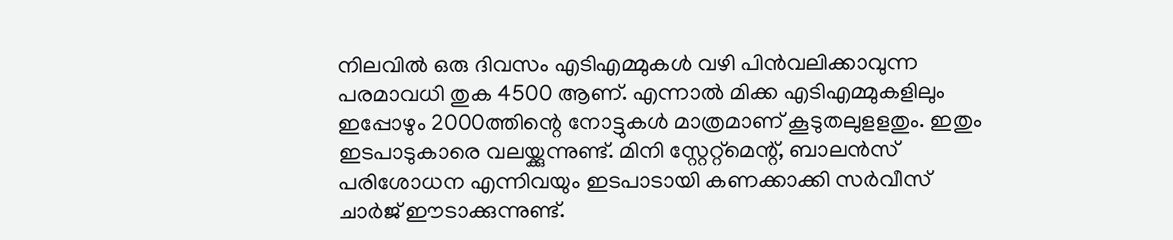നിലവില്‍ ഒരു ദിവസം എടിഎമ്മുകള്‍ വഴി പിന്‍വലിക്കാവുന്ന പരമാവധി തുക 4500 ആണ്. എന്നാല്‍ മിക്ക എടിഎമ്മുകളിലും ഇപ്പോഴും 2000ത്തിന്റെ നോട്ടുകള്‍ മാത്രമാണ് കൂടുതലുളളതും. ഇതും ഇടപാടുകാരെ വലയ്ക്കുന്നുണ്ട്. മിനി സ്റ്റേറ്റ്‌മെന്റ്, ബാലന്‍സ് പരിശോധന എന്നിവയും ഇടപാടായി കണക്കാക്കി സര്‍വീസ് ചാര്‍ജ് ഈടാക്കുന്നുണ്ട്.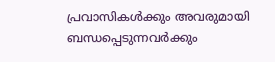പ്രവാസികൾക്കും അവരുമായി ബന്ധപ്പെടുന്നവർക്കും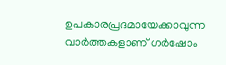ഉപകാരപ്രദമായേക്കാവുന്ന വാർത്തകളാണ് ഗർഷോം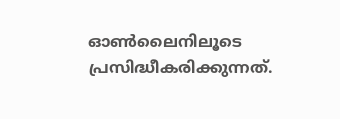ഓൺലൈനിലൂടെ പ്രസിദ്ധീകരിക്കുന്നത്.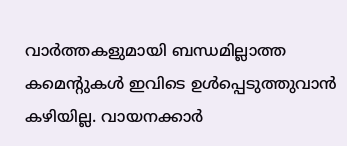വാർത്തകളുമായി ബന്ധമില്ലാത്ത കമെന്റുകൾ ഇവിടെ ഉൾപ്പെടുത്തുവാൻ കഴിയില്ല. വായനക്കാർ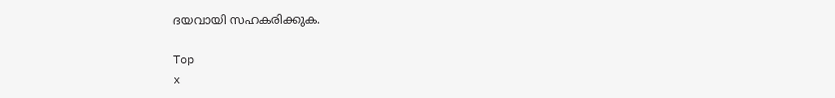ദയവായി സഹകരിക്കുക.

Top
x